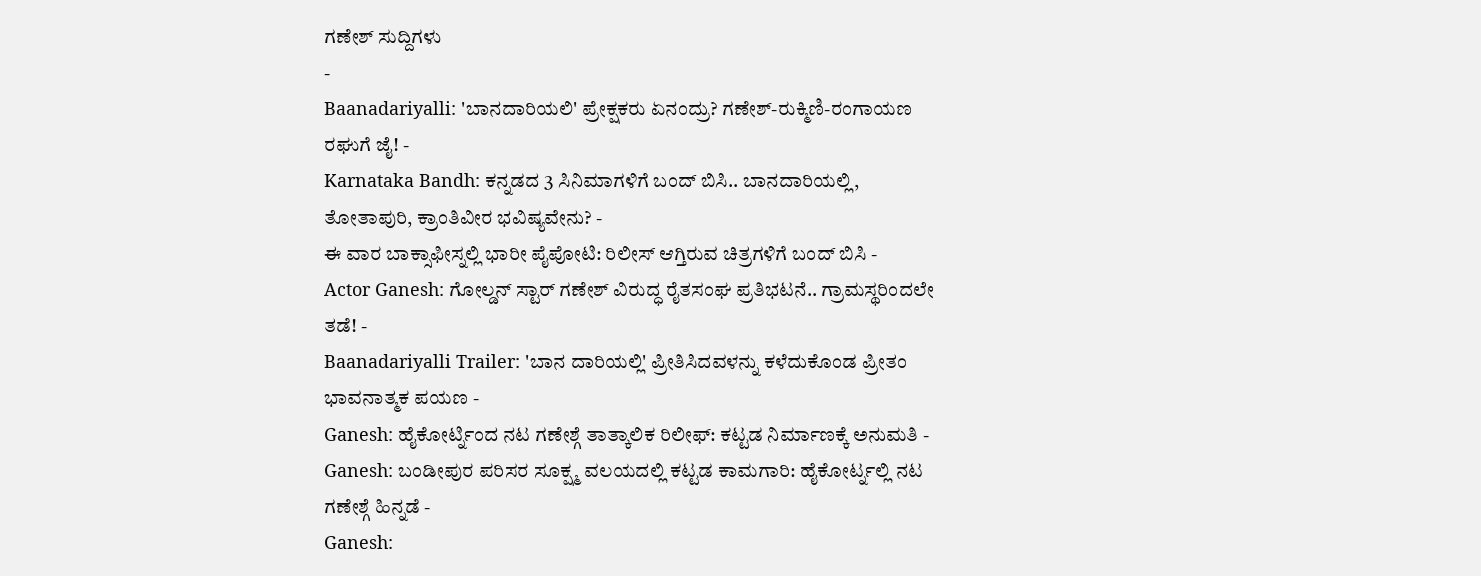ಗಣೇಶ್ ಸುದ್ದಿಗಳು
-
Baanadariyalli: 'ಬಾನದಾರಿಯಲಿ' ಪ್ರೇಕ್ಷಕರು ಏನಂದ್ರು? ಗಣೇಶ್-ರುಕ್ಮಿಣಿ-ರಂಗಾಯಣ ರಘುಗೆ ಜೈ! -
Karnataka Bandh: ಕನ್ನಡದ 3 ಸಿನಿಮಾಗಳಿಗೆ ಬಂದ್ ಬಿಸಿ.. ಬಾನದಾರಿಯಲ್ಲಿ, ತೋತಾಪುರಿ, ಕ್ರಾಂತಿವೀರ ಭವಿಷ್ಯವೇನು? -
ಈ ವಾರ ಬಾಕ್ಸಾಫೀಸ್ನಲ್ಲಿ ಭಾರೀ ಪೈಪೋಟಿ: ರಿಲೀಸ್ ಆಗ್ತಿರುವ ಚಿತ್ರಗಳಿಗೆ ಬಂದ್ ಬಿಸಿ -
Actor Ganesh: ಗೋಲ್ಡನ್ ಸ್ಟಾರ್ ಗಣೇಶ್ ವಿರುದ್ಧ ರೈತಸಂಘ ಪ್ರತಿಭಟನೆ.. ಗ್ರಾಮಸ್ಥರಿಂದಲೇ ತಡೆ! -
Baanadariyalli Trailer: 'ಬಾನ ದಾರಿಯಲ್ಲಿ' ಪ್ರೀತಿಸಿದವಳನ್ನು ಕಳೆದುಕೊಂಡ ಪ್ರೀತಂ ಭಾವನಾತ್ಮಕ ಪಯಣ -
Ganesh: ಹೈಕೋರ್ಟ್ನಿಂದ ನಟ ಗಣೇಶ್ಗೆ ತಾತ್ಕಾಲಿಕ ರಿಲೀಫ್: ಕಟ್ಟಡ ನಿರ್ಮಾಣಕ್ಕೆ ಅನುಮತಿ -
Ganesh: ಬಂಡೀಪುರ ಪರಿಸರ ಸೂಕ್ಷ್ಮ ವಲಯದಲ್ಲಿ ಕಟ್ಟಡ ಕಾಮಗಾರಿ: ಹೈಕೋರ್ಟ್ನಲ್ಲಿ ನಟ ಗಣೇಶ್ಗೆ ಹಿನ್ನಡೆ -
Ganesh: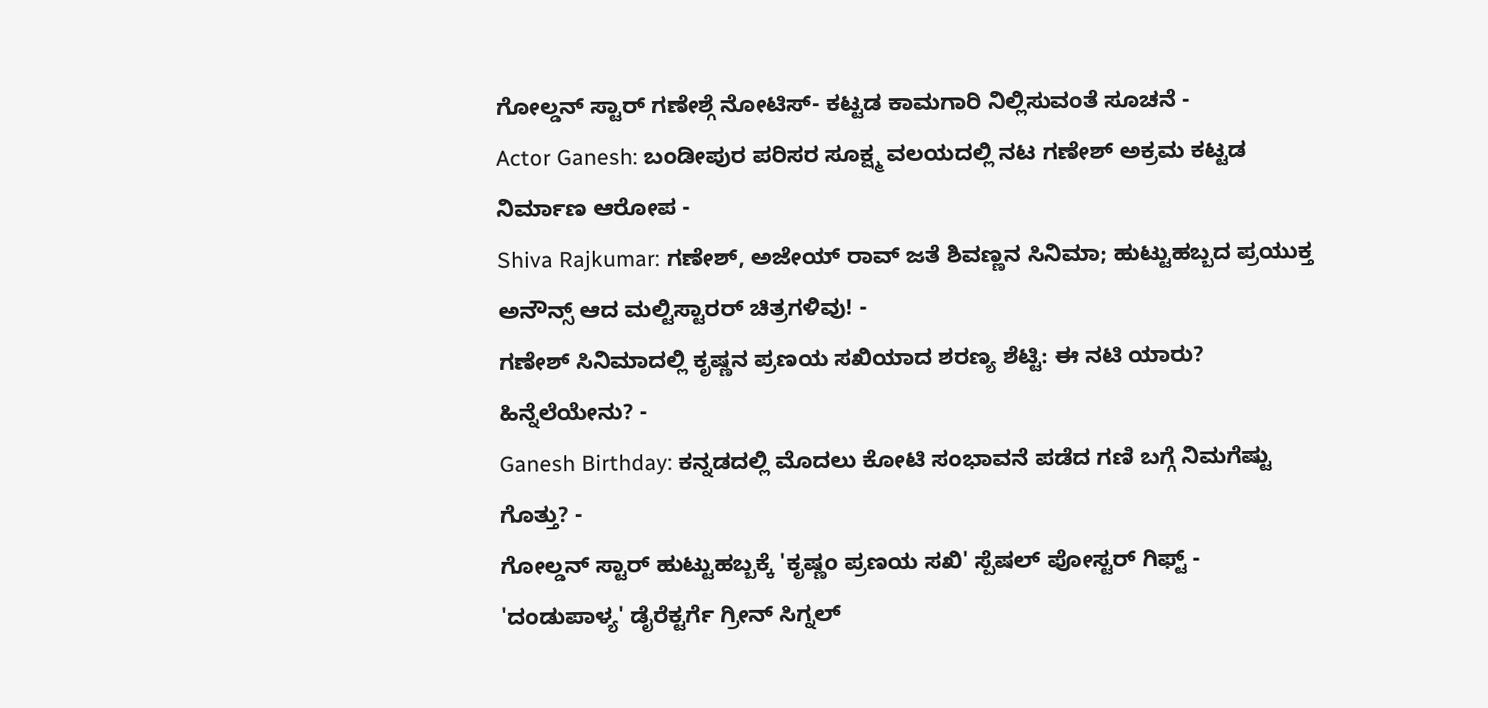ಗೋಲ್ಡನ್ ಸ್ಟಾರ್ ಗಣೇಶ್ಗೆ ನೋಟಿಸ್- ಕಟ್ಟಡ ಕಾಮಗಾರಿ ನಿಲ್ಲಿಸುವಂತೆ ಸೂಚನೆ -
Actor Ganesh: ಬಂಡೀಪುರ ಪರಿಸರ ಸೂಕ್ಷ್ಮ ವಲಯದಲ್ಲಿ ನಟ ಗಣೇಶ್ ಅಕ್ರಮ ಕಟ್ಟಡ ನಿರ್ಮಾಣ ಆರೋಪ -
Shiva Rajkumar: ಗಣೇಶ್, ಅಜೇಯ್ ರಾವ್ ಜತೆ ಶಿವಣ್ಣನ ಸಿನಿಮಾ; ಹುಟ್ಟುಹಬ್ಬದ ಪ್ರಯುಕ್ತ ಅನೌನ್ಸ್ ಆದ ಮಲ್ಟಿಸ್ಟಾರರ್ ಚಿತ್ರಗಳಿವು! -
ಗಣೇಶ್ ಸಿನಿಮಾದಲ್ಲಿ ಕೃಷ್ಣನ ಪ್ರಣಯ ಸಖಿಯಾದ ಶರಣ್ಯ ಶೆಟ್ಟಿ: ಈ ನಟಿ ಯಾರು? ಹಿನ್ನೆಲೆಯೇನು? -
Ganesh Birthday: ಕನ್ನಡದಲ್ಲಿ ಮೊದಲು ಕೋಟಿ ಸಂಭಾವನೆ ಪಡೆದ ಗಣಿ ಬಗ್ಗೆ ನಿಮಗೆಷ್ಟು ಗೊತ್ತು? -
ಗೋಲ್ಡನ್ ಸ್ಟಾರ್ ಹುಟ್ಟುಹಬ್ಬಕ್ಕೆ 'ಕೃಷ್ಣಂ ಪ್ರಣಯ ಸಖಿ' ಸ್ಪೆಷಲ್ ಪೋಸ್ಟರ್ ಗಿಫ್ಟ್ -
'ದಂಡುಪಾಳ್ಯ' ಡೈರೆಕ್ಟರ್ಗೆ ಗ್ರೀನ್ ಸಿಗ್ನಲ್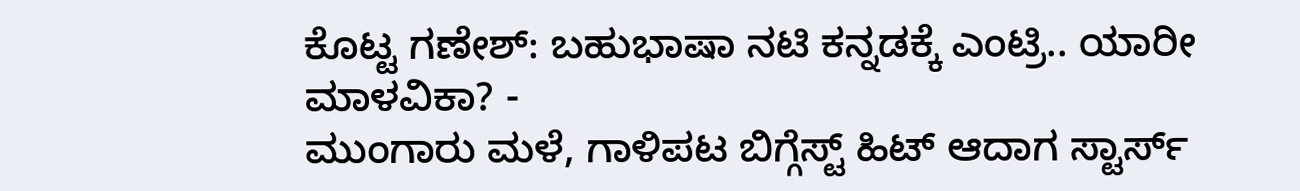ಕೊಟ್ಟ ಗಣೇಶ್: ಬಹುಭಾಷಾ ನಟಿ ಕನ್ನಡಕ್ಕೆ ಎಂಟ್ರಿ.. ಯಾರೀ ಮಾಳವಿಕಾ? -
ಮುಂಗಾರು ಮಳೆ, ಗಾಳಿಪಟ ಬಿಗ್ಗೆಸ್ಟ್ ಹಿಟ್ ಆದಾಗ ಸ್ಟಾರ್ಸ್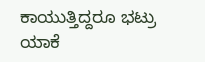ಕಾಯುತ್ತಿದ್ದರೂ ಭಟ್ರು ಯಾಕೆ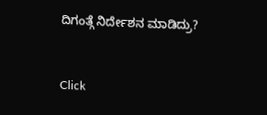ದಿಗಂತ್ಗೆ ನಿರ್ದೇಶನ ಮಾಡಿದ್ರು?


Click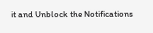it and Unblock the Notifications